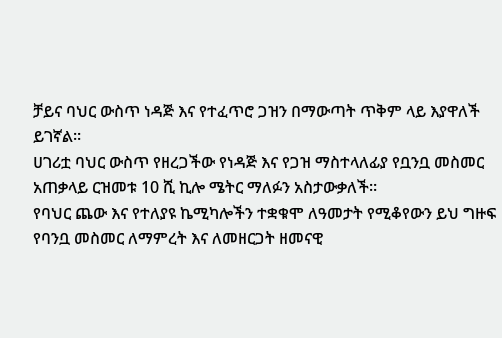ቻይና ባህር ውስጥ ነዳጅ እና የተፈጥሮ ጋዝን በማውጣት ጥቅም ላይ እያዋለች ይገኛል።
ሀገሪቷ ባህር ውስጥ የዘረጋችው የነዳጅ እና የጋዝ ማስተላለፊያ የቧንቧ መስመር አጠቃላይ ርዝመቱ 10 ሺ ኪሎ ሜትር ማለፉን አስታውቃለች።
የባህር ጨው እና የተለያዩ ኬሚካሎችን ተቋቁሞ ለዓመታት የሚቆየውን ይህ ግዙፍ የባንቧ መስመር ለማምረት እና ለመዘርጋት ዘመናዊ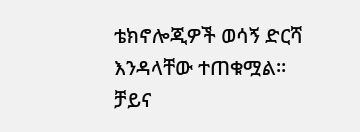ቴክኖሎጂዎች ወሳኝ ድርሻ እንዳላቸው ተጠቁሟል።
ቻይና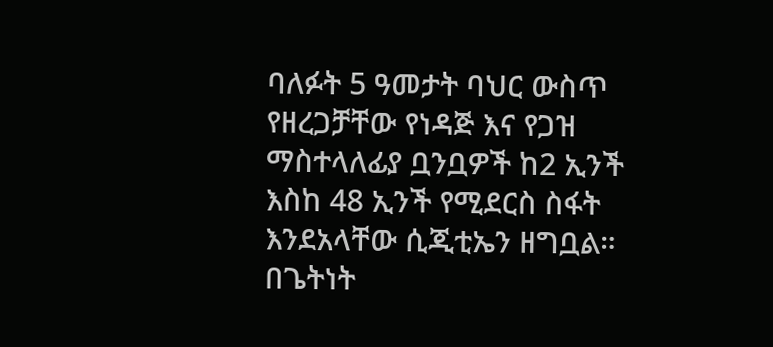ባለፉት 5 ዓመታት ባህር ውስጥ የዘረጋቻቸው የነዳጅ እና የጋዝ ማስተላለፊያ ቧንቧዎች ከ2 ኢንች እስከ 48 ኢንች የሚደርስ ስፋት እንደአላቸው ሲጂቲኤን ዘግቧል።
በጌትነት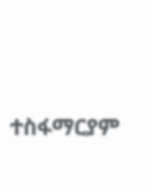ተስፋማርያም